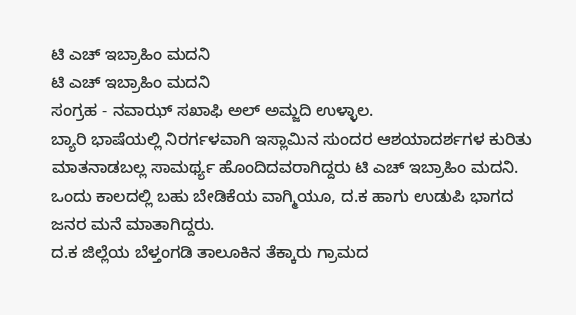ಟಿ ಎಚ್ ಇಬ್ರಾಹಿಂ ಮದನಿ
ಟಿ ಎಚ್ ಇಬ್ರಾಹಿಂ ಮದನಿ
ಸಂಗ್ರಹ - ನವಾಝ್ ಸಖಾಫಿ ಅಲ್ ಅಮ್ಜದಿ ಉಳ್ಳಾಲ.
ಬ್ಯಾರಿ ಭಾಷೆಯಲ್ಲಿ ನಿರರ್ಗಳವಾಗಿ ಇಸ್ಲಾಮಿನ ಸುಂದರ ಆಶಯಾದರ್ಶಗಳ ಕುರಿತು ಮಾತನಾಡಬಲ್ಲ ಸಾಮರ್ಥ್ಯ ಹೊಂದಿದವರಾಗಿದ್ದರು ಟಿ ಎಚ್ ಇಬ್ರಾಹಿಂ ಮದನಿ. ಒಂದು ಕಾಲದಲ್ಲಿ ಬಹು ಬೇಡಿಕೆಯ ವಾಗ್ಮಿಯೂ, ದ.ಕ ಹಾಗು ಉಡುಪಿ ಭಾಗದ ಜನರ ಮನೆ ಮಾತಾಗಿದ್ದರು.
ದ.ಕ ಜಿಲ್ಲೆಯ ಬೆಳ್ತಂಗಡಿ ತಾಲೂಕಿನ ತೆಕ್ಕಾರು ಗ್ರಾಮದ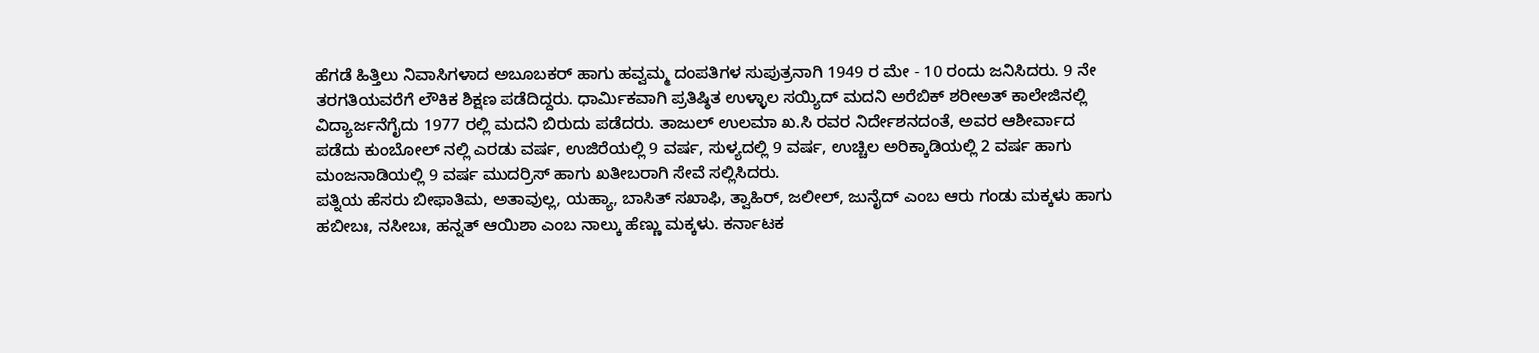ಹೆಗಡೆ ಹಿತ್ತಿಲು ನಿವಾಸಿಗಳಾದ ಅಬೂಬಕರ್ ಹಾಗು ಹವ್ವಮ್ಮ ದಂಪತಿಗಳ ಸುಪುತ್ರನಾಗಿ 1949 ರ ಮೇ - 10 ರಂದು ಜನಿಸಿದರು. 9 ನೇ ತರಗತಿಯವರೆಗೆ ಲೌಕಿಕ ಶಿಕ್ಷಣ ಪಡೆದಿದ್ದರು. ಧಾರ್ಮಿಕವಾಗಿ ಪ್ರತಿಷ್ಠಿತ ಉಳ್ಳಾಲ ಸಯ್ಯಿದ್ ಮದನಿ ಅರೆಬಿಕ್ ಶರೀಅತ್ ಕಾಲೇಜಿನಲ್ಲಿ ವಿದ್ಯಾರ್ಜನೆಗೈದು 1977 ರಲ್ಲಿ ಮದನಿ ಬಿರುದು ಪಡೆದರು. ತಾಜುಲ್ ಉಲಮಾ ಖ.ಸಿ ರವರ ನಿರ್ದೇಶನದಂತೆ, ಅವರ ಆಶೀರ್ವಾದ ಪಡೆದು ಕುಂಬೋಲ್ ನಲ್ಲಿ ಎರಡು ವರ್ಷ, ಉಜಿರೆಯಲ್ಲಿ 9 ವರ್ಷ, ಸುಳ್ಯದಲ್ಲಿ 9 ವರ್ಷ, ಉಚ್ಚಿಲ ಅರಿಕ್ಕಾಡಿಯಲ್ಲಿ 2 ವರ್ಷ ಹಾಗು ಮಂಜನಾಡಿಯಲ್ಲಿ 9 ವರ್ಷ ಮುದರ್ರಿಸ್ ಹಾಗು ಖತೀಬರಾಗಿ ಸೇವೆ ಸಲ್ಲಿಸಿದರು.
ಪತ್ನಿಯ ಹೆಸರು ಬೀಫಾತಿಮ, ಅತಾವುಲ್ಲ, ಯಹ್ಯಾ, ಬಾಸಿತ್ ಸಖಾಫಿ, ತ್ವಾಹಿರ್, ಜಲೀಲ್, ಜುನೈದ್ ಎಂಬ ಆರು ಗಂಡು ಮಕ್ಕಳು ಹಾಗು ಹಬೀಬಃ, ನಸೀಬಃ, ಹನ್ನತ್ ಆಯಿಶಾ ಎಂಬ ನಾಲ್ಕು ಹೆಣ್ಣು ಮಕ್ಕಳು. ಕರ್ನಾಟಕ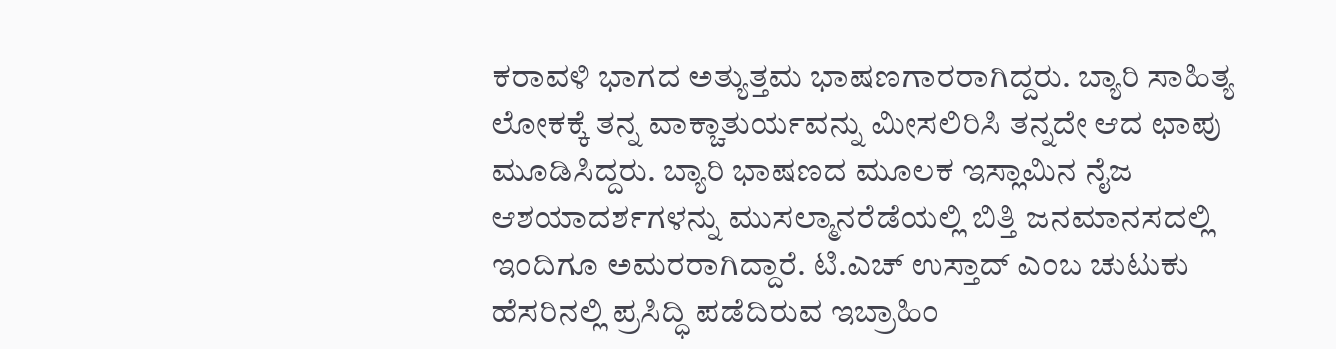ಕರಾವಳಿ ಭಾಗದ ಅತ್ಯುತ್ತಮ ಭಾಷಣಗಾರರಾಗಿದ್ದರು. ಬ್ಯಾರಿ ಸಾಹಿತ್ಯ ಲೋಕಕ್ಕೆ ತನ್ನ ವಾಕ್ಚಾತುರ್ಯವನ್ನು ಮೀಸಲಿರಿಸಿ ತನ್ನದೇ ಆದ ಛಾಪು ಮೂಡಿಸಿದ್ದರು. ಬ್ಯಾರಿ ಭಾಷಣದ ಮೂಲಕ ಇಸ್ಲಾಮಿನ ನೈಜ ಆಶಯಾದರ್ಶಗಳನ್ನು ಮುಸಲ್ಮಾನರೆಡೆಯಲ್ಲಿ ಬಿತ್ತಿ ಜನಮಾನಸದಲ್ಲಿ ಇಂದಿಗೂ ಅಮರರಾಗಿದ್ದಾರೆ. ಟಿ.ಎಚ್ ಉಸ್ತಾದ್ ಎಂಬ ಚುಟುಕು ಹೆಸರಿನಲ್ಲಿ ಪ್ರಸಿದ್ಧಿ ಪಡೆದಿರುವ ಇಬ್ರಾಹಿಂ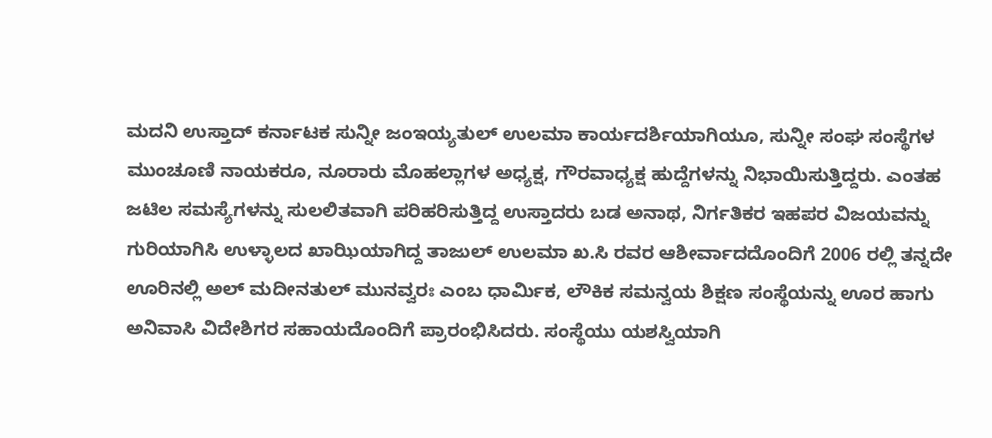ಮದನಿ ಉಸ್ತಾದ್ ಕರ್ನಾಟಕ ಸುನ್ನೀ ಜಂಇಯ್ಯತುಲ್ ಉಲಮಾ ಕಾರ್ಯದರ್ಶಿಯಾಗಿಯೂ, ಸುನ್ನೀ ಸಂಘ ಸಂಸ್ಥೆಗಳ ಮುಂಚೂಣಿ ನಾಯಕರೂ, ನೂರಾರು ಮೊಹಲ್ಲಾಗಳ ಅಧ್ಯಕ್ಷ, ಗೌರವಾಧ್ಯಕ್ಷ ಹುದ್ದೆಗಳನ್ನು ನಿಭಾಯಿಸುತ್ತಿದ್ದರು. ಎಂತಹ ಜಟಿಲ ಸಮಸ್ಯೆಗಳನ್ನು ಸುಲಲಿತವಾಗಿ ಪರಿಹರಿಸುತ್ತಿದ್ದ ಉಸ್ತಾದರು ಬಡ ಅನಾಥ, ನಿರ್ಗತಿಕರ ಇಹಪರ ವಿಜಯವನ್ನು ಗುರಿಯಾಗಿಸಿ ಉಳ್ಳಾಲದ ಖಾಝಿಯಾಗಿದ್ದ ತಾಜುಲ್ ಉಲಮಾ ಖ.ಸಿ ರವರ ಆಶೀರ್ವಾದದೊಂದಿಗೆ 2006 ರಲ್ಲಿ ತನ್ನದೇ ಊರಿನಲ್ಲಿ ಅಲ್ ಮದೀನತುಲ್ ಮುನವ್ವರಃ ಎಂಬ ಧಾರ್ಮಿಕ, ಲೌಕಿಕ ಸಮನ್ವಯ ಶಿಕ್ಷಣ ಸಂಸ್ಥೆಯನ್ನು ಊರ ಹಾಗು ಅನಿವಾಸಿ ವಿದೇಶಿಗರ ಸಹಾಯದೊಂದಿಗೆ ಪ್ರಾರಂಭಿಸಿದರು. ಸಂಸ್ಥೆಯು ಯಶಸ್ವಿಯಾಗಿ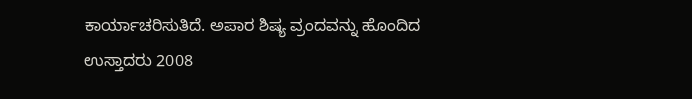ಕಾರ್ಯಾಚರಿಸುತಿದೆ. ಅಪಾರ ಶಿಷ್ಯ ವ್ರಂದವನ್ನು ಹೊಂದಿದ ಉಸ್ತಾದರು 2008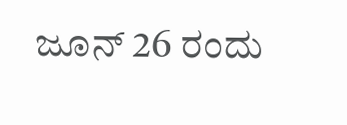ಜೂನ್ 26 ರಂದು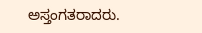ಅಸ್ತಂಗತರಾದರು.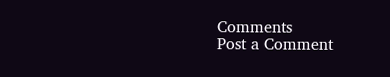Comments
Post a Comment